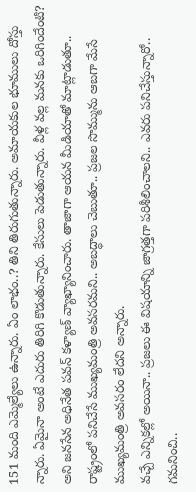151 మంది ఎమ్మెల్యేలు ఉన్నారు. ఏం లాభం..? తిని తిరుగుతున్నారు. అమాయకుల భూములు దోస్తు న్నారు. ఏమైనా అంటే ఎదురు తిరిగి కొడుతున్నారు. కేసులు పెడుతున్నారు. వీళ్ల వల్ల మనకు ఒరిగిందేంటి? అని జనసేన అధినేత పవన్ కళ్యాణ్ వ్యాఖ్యానించారు. తాజాగా ఆయన మీడియాతో మాట్లాడుతూ.. రాష్ట్రంలో పనిచేసే ముఖ్యమంత్రి అవసరమని.. అబద్ధాలు చెబుతూ.. ప్రజల సొమ్మును ఆబగా మేసే ముఖ్యమంత్రి అవసరం లేదని అన్నారు.
వచ్చే ఎన్నికల్లో అయినా.. ప్రజలు ఈ విషయాన్ని జాగ్రత్తగా పరిశీలించాలని.. ఎవరు పనిచేస్తున్నారో.. గమనించి..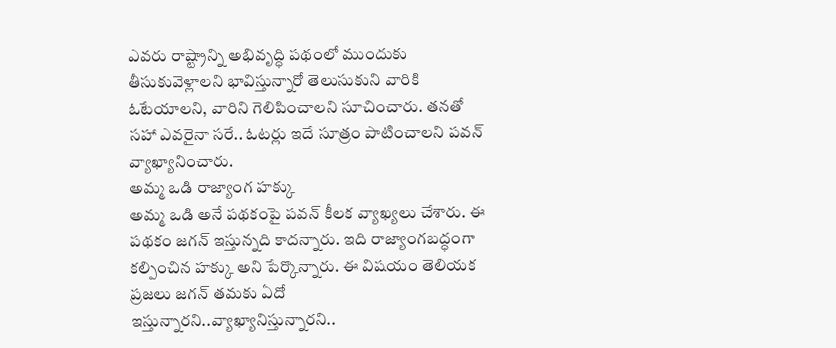ఎవరు రాష్ట్రాన్ని అభివృద్ధి పథంలో ముందుకు తీసుకువెళ్లాలని భావిస్తున్నారో తెలుసుకుని వారికి ఓటేయాలని, వారిని గెలిపించాలని సూచించారు. తనతో సహా ఎవరైనా సరే.. ఓటర్లు ఇదే సూత్రం పాటించాలని పవన్ వ్యాఖ్యానించారు.
అమ్మ ఒడి రాజ్యాంగ హక్కు
అమ్మ ఒడి అనే పథకంపై పవన్ కీలక వ్యాఖ్యలు చేశారు. ఈ పథకం జగన్ ఇస్తున్నది కాదన్నారు. ఇది రాజ్యాంగబద్ధంగా కల్పించిన హక్కు అని పేర్కొన్నారు. ఈ విషయం తెలియక ప్రజలు జగన్ తమకు ఏదో ఇస్తున్నారని..వ్యాఖ్యానిస్తున్నారని..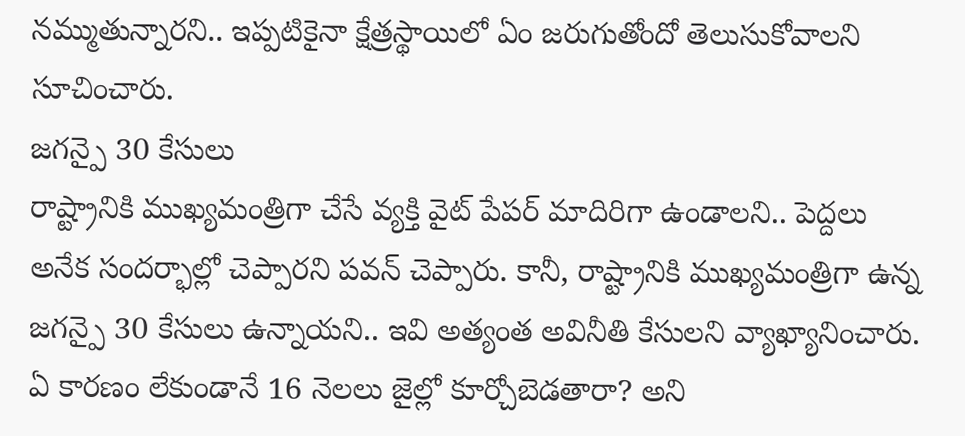నమ్ముతున్నారని.. ఇప్పటికైనా క్షేత్రస్థాయిలో ఏం జరుగుతోందో తెలుసుకోవాలని సూచించారు.
జగన్పై 30 కేసులు
రాష్ట్రానికి ముఖ్యమంత్రిగా చేసే వ్యక్తి వైట్ పేపర్ మాదిరిగా ఉండాలని.. పెద్దలు అనేక సందర్భాల్లో చెప్పారని పవన్ చెప్పారు. కానీ, రాష్ట్రానికి ముఖ్యమంత్రిగా ఉన్న జగన్పై 30 కేసులు ఉన్నాయని.. ఇవి అత్యంత అవినీతి కేసులని వ్యాఖ్యానించారు. ఏ కారణం లేకుండానే 16 నెలలు జైల్లో కూర్చోబెడతారా? అని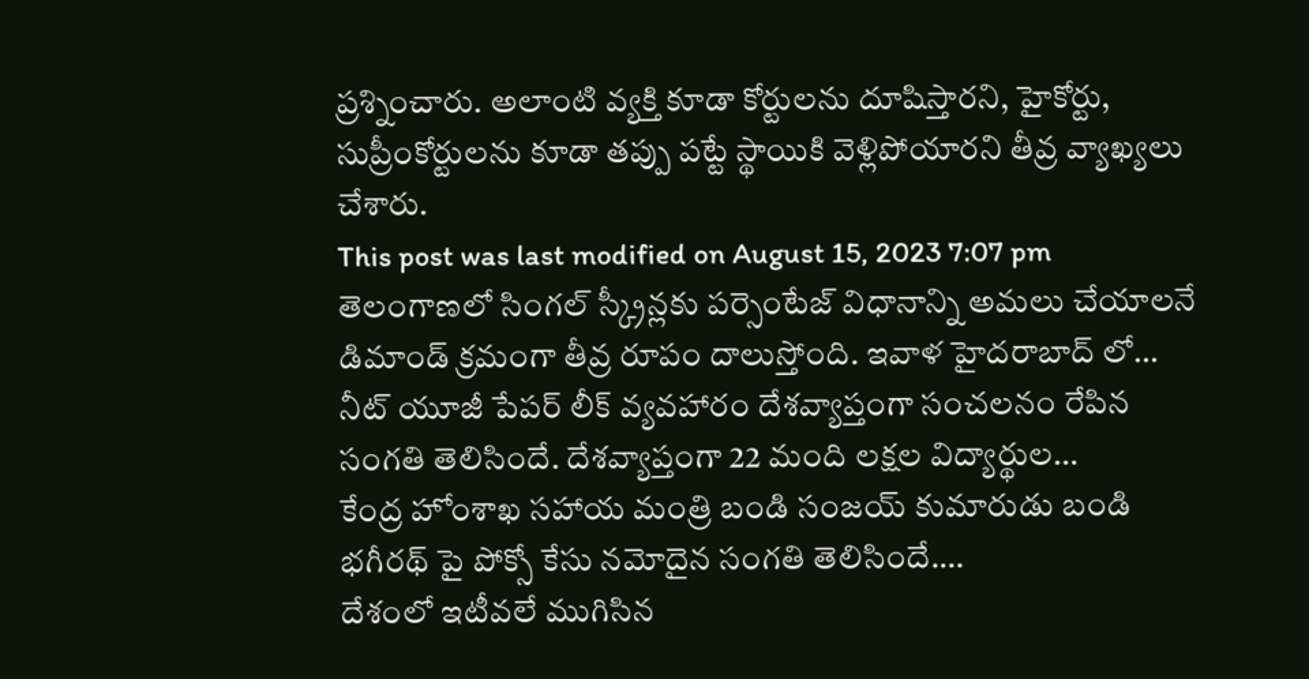ప్రశ్నించారు. అలాంటి వ్యక్తి కూడా కోర్టులను దూషిస్తారని, హైకోర్టు, సుప్రీంకోర్టులను కూడా తప్పు పట్టే స్థాయికి వెళ్లిపోయారని తీవ్ర వ్యాఖ్యలు చేశారు.
This post was last modified on August 15, 2023 7:07 pm
తెలంగాణలో సింగల్ స్క్రీన్లకు పర్సెంటేజ్ విధానాన్ని అమలు చేయాలనే డిమాండ్ క్రమంగా తీవ్ర రూపం దాలుస్తోంది. ఇవాళ హైదరాబాద్ లో…
నీట్ యూజీ పేపర్ లీక్ వ్యవహారం దేశవ్యాప్తంగా సంచలనం రేపిన సంగతి తెలిసిందే. దేశవ్యాప్తంగా 22 మంది లక్షల విద్యార్థుల…
కేంద్ర హోంశాఖ సహాయ మంత్రి బండి సంజయ్ కుమారుడు బండి భగీరథ్ పై పోక్సో కేసు నమోదైన సంగతి తెలిసిందే.…
దేశంలో ఇటీవలే ముగిసిన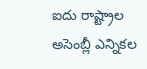ఐదు రాష్ట్రాల అసెంబ్లీ ఎన్నికల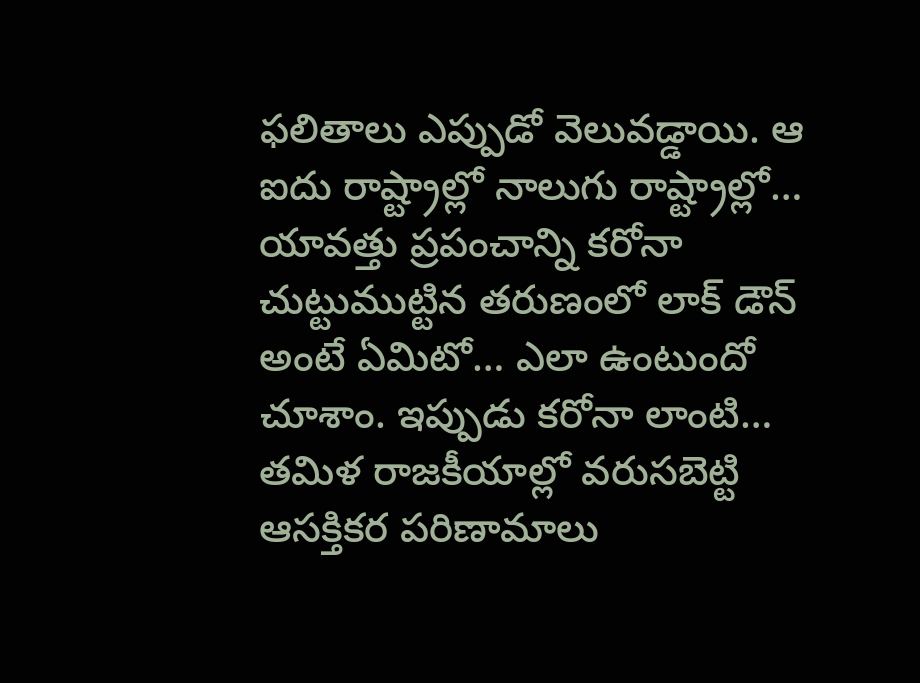ఫలితాలు ఎప్పుడో వెలువడ్డాయి. ఆ ఐదు రాష్ట్రాల్లో నాలుగు రాష్ట్రాల్లో…
యావత్తు ప్రపంచాన్ని కరోనా చుట్టుముట్టిన తరుణంలో లాక్ డౌన్ అంటే ఏమిటో… ఎలా ఉంటుందో చూశాం. ఇప్పుడు కరోనా లాంటి…
తమిళ రాజకీయాల్లో వరుసబెట్టి ఆసక్తికర పరిణామాలు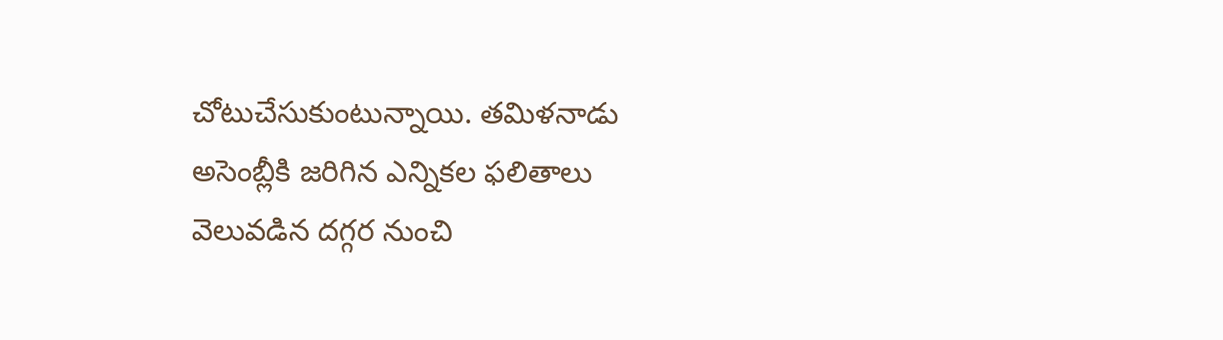చోటుచేసుకుంటున్నాయి. తమిళనాడు అసెంబ్లీకి జరిగిన ఎన్నికల ఫలితాలు వెలువడిన దగ్గర నుంచి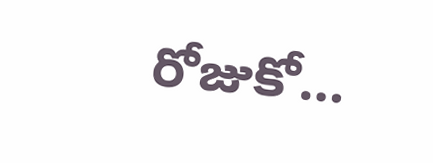రోజుకో…